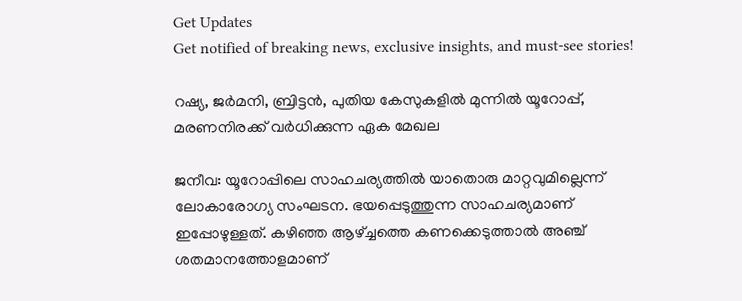Get Updates
Get notified of breaking news, exclusive insights, and must-see stories!

റഷ്യ, ജര്‍മനി, ബ്രിട്ടന്‍, പുതിയ കേസുകളില്‍ മുന്നില്‍ യൂറോപ്പ്, മരണനിരക്ക് വര്‍ധിക്കുന്ന ഏക മേഖല

ജനീവ: യൂറോപ്പിലെ സാഹചര്യത്തില്‍ യാതൊരു മാറ്റവുമില്ലെന്ന് ലോകാരോഗ്യ സംഘടന. ഭയപ്പെടുത്തുന്ന സാഹചര്യമാണ് ഇപ്പോഴുള്ളത്. കഴിഞ്ഞ ആഴ്ച്ചത്തെ കണക്കെടുത്താല്‍ അഞ്ച് ശതമാനത്തോളമാണ്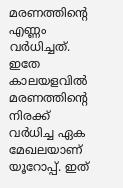മരണത്തിന്റെ എണ്ണം വര്‍ധിച്ചത്. ഇതേ കാലയളവില്‍ മരണത്തിന്റെ നിരക്ക് വര്‍ധിച്ച ഏക മേഖലയാണ് യൂറോപ്പ്. ഇത്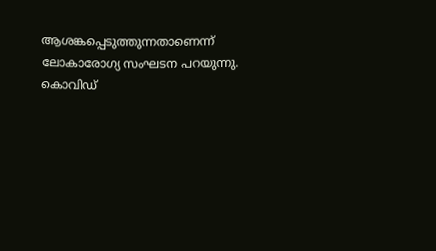ആശങ്കപ്പെടുത്തുന്നതാണെന്ന് ലോകാരോഗ്യ സംഘടന പറയുന്നു. കൊവിഡ്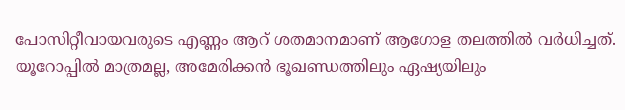പോസിറ്റീവായവരുടെ എണ്ണം ആറ് ശതമാനമാണ് ആഗോള തലത്തില്‍ വര്‍ധിച്ചത്. യൂറോപ്പില്‍ മാത്രമല്ല, അമേരിക്കന്‍ ഭൂഖണ്ഡത്തിലും ഏഷ്യയിലും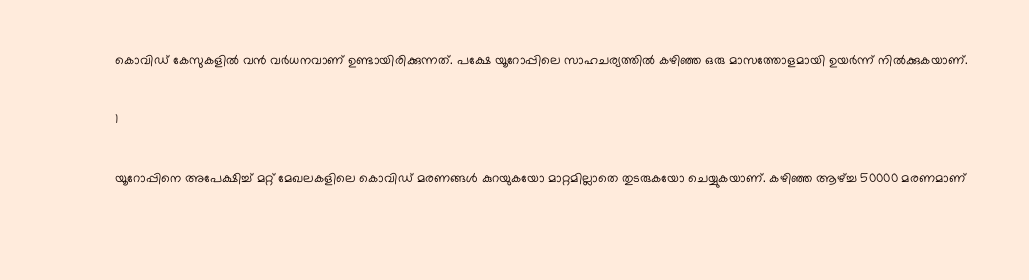കൊവിഡ് കേസുകളില്‍ വന്‍ വര്‍ധനവാണ് ഉണ്ടായിരിക്കുന്നത്. പക്ഷേ യൂറോപ്പിലെ സാഹചര്യത്തില്‍ കഴിഞ്ഞ ഒരു മാസത്തോളമായി ഉയര്‍ന്ന് നില്‍ക്കുകയാണ്.

1

യൂറോപ്പിനെ അപേക്ഷിച്ച് മറ്റ് മേഖലകളിലെ കൊവിഡ് മരണങ്ങള്‍ കുറയുകയോ മാറ്റമില്ലാതെ തുടരുകയോ ചെയ്യുകയാണ്. കഴിഞ്ഞ ആഴ്ച്ച 50000 മരണമാണ്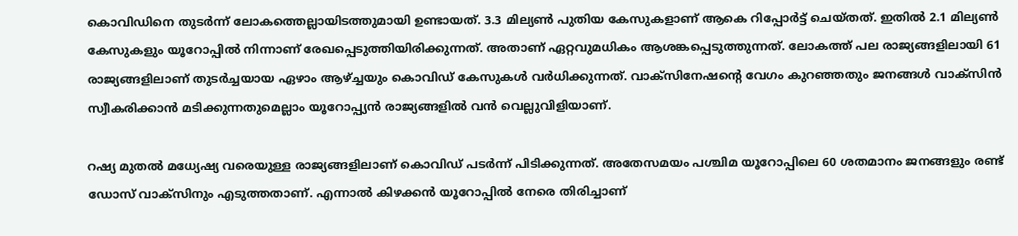കൊവിഡിനെ തുടര്‍ന്ന് ലോകത്തെല്ലായിടത്തുമായി ഉണ്ടായത്. 3.3 മില്യണ്‍ പുതിയ കേസുകളാണ് ആകെ റിപ്പോര്‍ട്ട് ചെയ്തത്. ഇതില്‍ 2.1 മില്യണ്‍ കേസുകളും യൂറോപ്പില്‍ നിന്നാണ് രേഖപ്പെടുത്തിയിരിക്കുന്നത്. അതാണ് ഏറ്റവുമധികം ആശങ്കപ്പെടുത്തുന്നത്. ലോകത്ത് പല രാജ്യങ്ങളിലായി 61 രാജ്യങ്ങളിലാണ് തുടര്‍ച്ചയായ ഏഴാം ആഴ്ച്ചയും കൊവിഡ് കേസുകള്‍ വര്‍ധിക്കുന്നത്. വാക്‌സിനേഷന്റെ വേഗം കുറഞ്ഞതും ജനങ്ങള്‍ വാക്‌സിന്‍ സ്വീകരിക്കാന്‍ മടിക്കുന്നതുമെല്ലാം യൂറോപ്പ്യന്‍ രാജ്യങ്ങളില്‍ വന്‍ വെല്ലുവിളിയാണ്.

റഷ്യ മുതല്‍ മധ്യേഷ്യ വരെയുള്ള രാജ്യങ്ങളിലാണ് കൊവിഡ് പടര്‍ന്ന് പിടിക്കുന്നത്. അതേസമയം പശ്ചിമ യൂറോപ്പിലെ 60 ശതമാനം ജനങ്ങളും രണ്ട് ഡോസ് വാക്‌സിനും എടുത്തതാണ്. എന്നാല്‍ കിഴക്കന്‍ യൂറോപ്പില്‍ നേരെ തിരിച്ചാണ്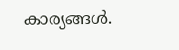കാര്യങ്ങള്‍.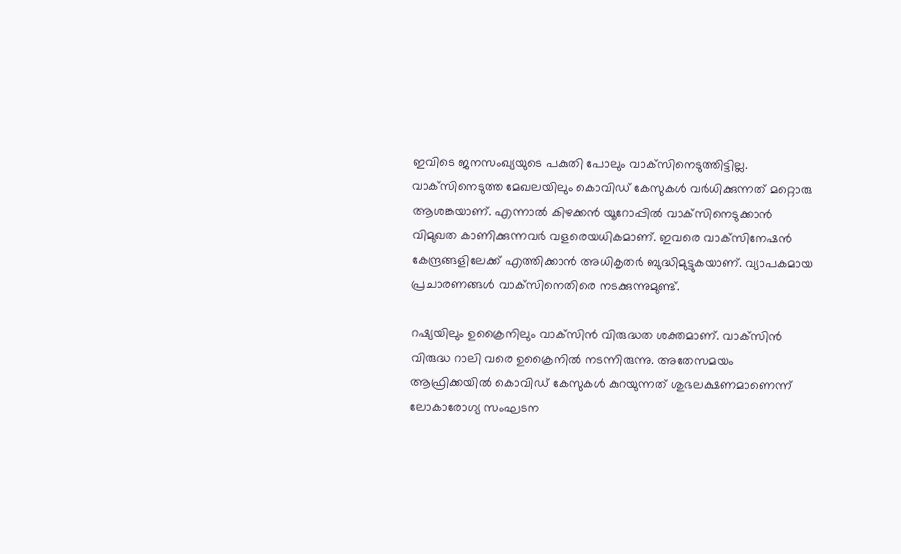ഇവിടെ ജനസംഖ്യയുടെ പകുതി പോലും വാക്‌സിനെടുത്തിട്ടില്ല. വാക്‌സിനെടുത്ത മേഖലയിലും കൊവിഡ് കേസുകള്‍ വര്‍ധിക്കുന്നത് മറ്റൊരു ആശങ്കയാണ്. എന്നാല്‍ കിഴക്കന്‍ യൂറോപ്പില്‍ വാക്‌സിനെടുക്കാന്‍ വിമുഖത കാണിക്കുന്നവര്‍ വളരെയധികമാണ്. ഇവരെ വാക്‌സിനേഷന്‍ കേന്ദ്രങ്ങളിലേക്ക് എത്തിക്കാന്‍ അധികൃതര്‍ ബുദ്ധിമുട്ടുകയാണ്. വ്യാപകമായ പ്രചാരണങ്ങള്‍ വാക്‌സിനെതിരെ നടക്കുന്നുമുണ്ട്.

റഷ്യയിലും ഉക്രൈനിലും വാക്‌സിന്‍ വിരുദ്ധത ശക്തമാണ്. വാക്‌സിന്‍ വിരുദ്ധ റാലി വരെ ഉക്രൈനില്‍ നടന്നിരുന്നു. അതേസമയം ആഫ്രിക്കയില്‍ കൊവിഡ് കേസുകള്‍ കുറയുന്നത് ശുഭലക്ഷണമാണെന്ന് ലോകാരോഗ്യ സംഘടന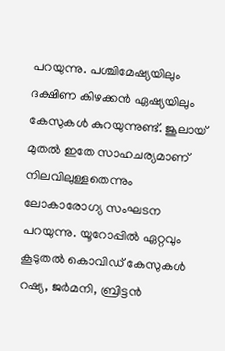പറയുന്നു. പശ്ചിമേഷ്യയിലും ദക്ഷിണ കിഴക്കന്‍ ഏഷ്യയിലും കേസുകള്‍ കുറയുന്നുണ്ട്. ജൂലായ് മുതല്‍ ഇതേ സാഹചര്യമാണ് നിലവിലുള്ളതെന്നും ലോകാരോഗ്യ സംഘടന പറയുന്നു. യൂറോപ്പില്‍ ഏറ്റവും കൂടുതല്‍ കൊവിഡ് കേസുകള്‍ റഷ്യ, ജര്‍മനി, ബ്രിട്ടന്‍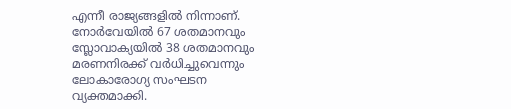എന്നീ രാജ്യങ്ങളില്‍ നിന്നാണ്. നോര്‍വേയില്‍ 67 ശതമാനവും സ്ലോവാക്യയില്‍ 38 ശതമാനവും മരണനിരക്ക് വര്‍ധിച്ചുവെന്നും ലോകാരോഗ്യ സംഘടന വ്യക്തമാക്കി.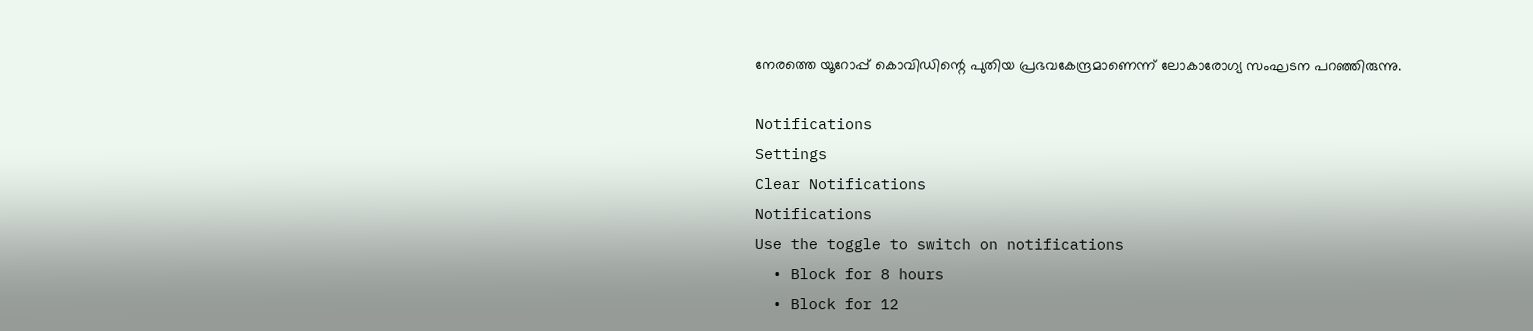നേരത്തെ യൂറോപ്പ് കൊവിഡിന്റെ പുതിയ പ്രഭവകേന്ദ്രമാണെന്ന് ലോകാരോഗ്യ സംഘടന പറഞ്ഞിരുന്നു.

Notifications
Settings
Clear Notifications
Notifications
Use the toggle to switch on notifications
  • Block for 8 hours
  • Block for 12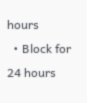hours
  • Block for 24 hours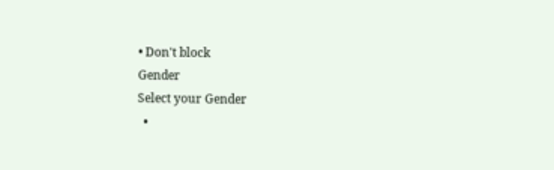• Don't block
Gender
Select your Gender
  •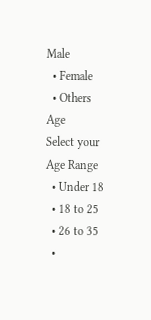Male
  • Female
  • Others
Age
Select your Age Range
  • Under 18
  • 18 to 25
  • 26 to 35
  •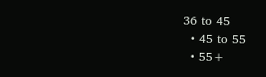36 to 45
  • 45 to 55
  • 55+